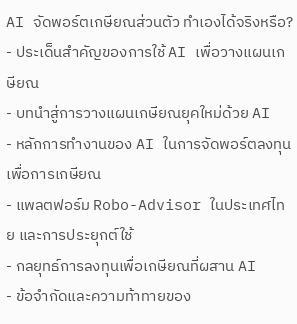AI จัดพอร์ตเกษียณส่วนตัว ทำเองได้จริงหรือ?
- ประเด็นสำคัญของการใช้ AI เพื่อวางแผนเกษียณ
- บทนำสู่การวางแผนเกษียณยุคใหม่ด้วย AI
- หลักการทำงานของ AI ในการจัดพอร์ตลงทุนเพื่อการเกษียณ
- แพลตฟอร์ม Robo-Advisor ในประเทศไทย และการประยุกต์ใช้
- กลยุทธ์การลงทุนเพื่อเกษียณที่ผสาน AI
- ข้อจำกัดและความท้าทายของ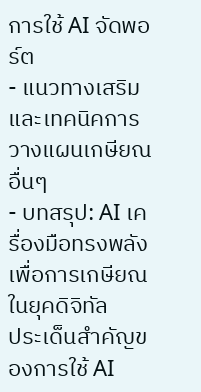การใช้ AI จัดพอร์ต
- แนวทางเสริมและเทคนิคการวางแผนเกษียณอื่นๆ
- บทสรุป: AI เครื่องมือทรงพลังเพื่อการเกษียณในยุคดิจิทัล
ประเด็นสำคัญของการใช้ AI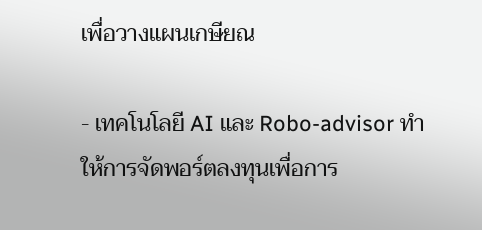เพื่อวางแผนเกษียณ

- เทคโนโลยี AI และ Robo-advisor ทำให้การจัดพอร์ตลงทุนเพื่อการ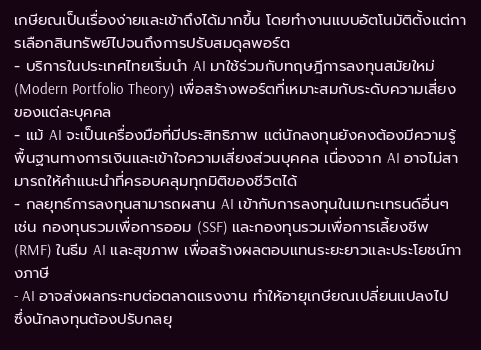เกษียณเป็นเรื่องง่ายและเข้าถึงได้มากขึ้น โดยทำงานแบบอัตโนมัติตั้งแต่การเลือกสินทรัพย์ไปจนถึงการปรับสมดุลพอร์ต
- บริการในประเทศไทยเริ่มนำ AI มาใช้ร่วมกับทฤษฎีการลงทุนสมัยใหม่ (Modern Portfolio Theory) เพื่อสร้างพอร์ตที่เหมาะสมกับระดับความเสี่ยงของแต่ละบุคคล
- แม้ AI จะเป็นเครื่องมือที่มีประสิทธิภาพ แต่นักลงทุนยังคงต้องมีความรู้พื้นฐานทางการเงินและเข้าใจความเสี่ยงส่วนบุคคล เนื่องจาก AI อาจไม่สามารถให้คำแนะนำที่ครอบคลุมทุกมิติของชีวิตได้
- กลยุทธ์การลงทุนสามารถผสาน AI เข้ากับการลงทุนในเมกะเทรนด์อื่นๆ เช่น กองทุนรวมเพื่อการออม (SSF) และกองทุนรวมเพื่อการเลี้ยงชีพ (RMF) ในธีม AI และสุขภาพ เพื่อสร้างผลตอบแทนระยะยาวและประโยชน์ทางภาษี
- AI อาจส่งผลกระทบต่อตลาดแรงงาน ทำให้อายุเกษียณเปลี่ยนแปลงไป ซึ่งนักลงทุนต้องปรับกลยุ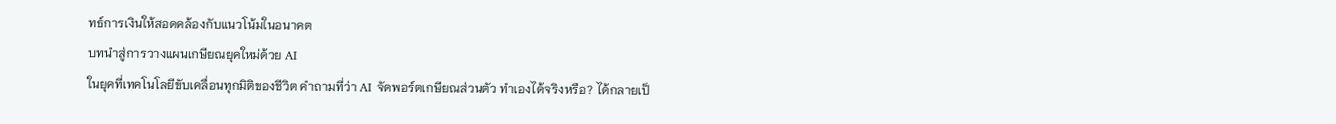ทธ์การเงินให้สอดคล้องกับแนวโน้มในอนาคต
บทนำสู่การวางแผนเกษียณยุคใหม่ด้วย AI
ในยุคที่เทคโนโลยีขับเคลื่อนทุกมิติของชีวิต คำถามที่ว่า AI จัดพอร์ตเกษียณส่วนตัว ทำเองได้จริงหรือ? ได้กลายเป็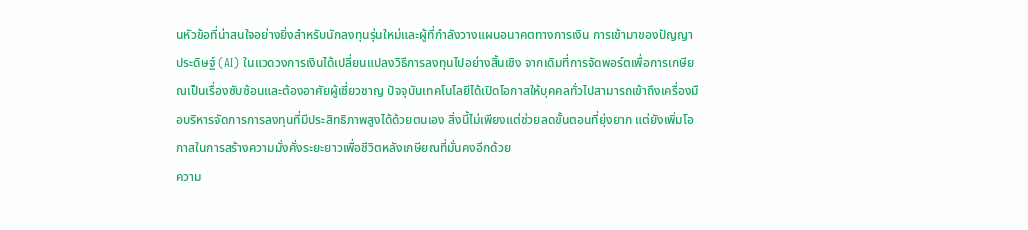นหัวข้อที่น่าสนใจอย่างยิ่งสำหรับนักลงทุนรุ่นใหม่และผู้ที่กำลังวางแผนอนาคตทางการเงิน การเข้ามาของปัญญาประดิษฐ์ (AI) ในแวดวงการเงินได้เปลี่ยนแปลงวิธีการลงทุนไปอย่างสิ้นเชิง จากเดิมที่การจัดพอร์ตเพื่อการเกษียณเป็นเรื่องซับซ้อนและต้องอาศัยผู้เชี่ยวชาญ ปัจจุบันเทคโนโลยีได้เปิดโอกาสให้บุคคลทั่วไปสามารถเข้าถึงเครื่องมือบริหารจัดการการลงทุนที่มีประสิทธิภาพสูงได้ด้วยตนเอง สิ่งนี้ไม่เพียงแต่ช่วยลดขั้นตอนที่ยุ่งยาก แต่ยังเพิ่มโอกาสในการสร้างความมั่งคั่งระยะยาวเพื่อชีวิตหลังเกษียณที่มั่นคงอีกด้วย
ความ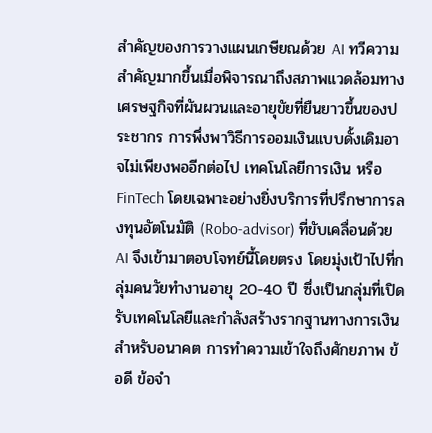สำคัญของการวางแผนเกษียณด้วย AI ทวีความสำคัญมากขึ้นเมื่อพิจารณาถึงสภาพแวดล้อมทางเศรษฐกิจที่ผันผวนและอายุขัยที่ยืนยาวขึ้นของประชากร การพึ่งพาวิธีการออมเงินแบบดั้งเดิมอาจไม่เพียงพออีกต่อไป เทคโนโลยีการเงิน หรือ FinTech โดยเฉพาะอย่างยิ่งบริการที่ปรึกษาการลงทุนอัตโนมัติ (Robo-advisor) ที่ขับเคลื่อนด้วย AI จึงเข้ามาตอบโจทย์นี้โดยตรง โดยมุ่งเป้าไปที่กลุ่มคนวัยทำงานอายุ 20-40 ปี ซึ่งเป็นกลุ่มที่เปิดรับเทคโนโลยีและกำลังสร้างรากฐานทางการเงินสำหรับอนาคต การทำความเข้าใจถึงศักยภาพ ข้อดี ข้อจำ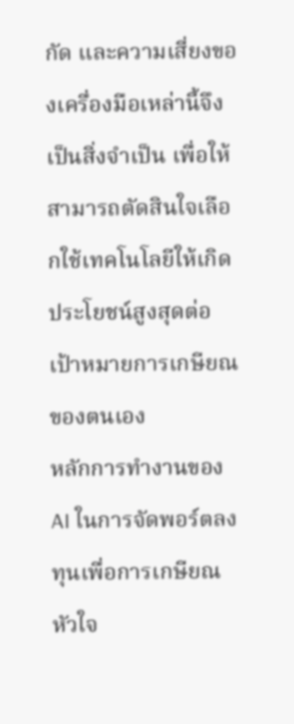กัด และความเสี่ยงของเครื่องมือเหล่านี้จึงเป็นสิ่งจำเป็น เพื่อให้สามารถตัดสินใจเลือกใช้เทคโนโลยีให้เกิดประโยชน์สูงสุดต่อเป้าหมายการเกษียณของตนเอง
หลักการทำงานของ AI ในการจัดพอร์ตลงทุนเพื่อการเกษียณ
หัวใจ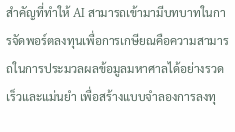สำคัญที่ทำให้ AI สามารถเข้ามามีบทบาทในการจัดพอร์ตลงทุนเพื่อการเกษียณคือความสามารถในการประมวลผลข้อมูลมหาศาลได้อย่างรวดเร็วและแม่นยำ เพื่อสร้างแบบจำลองการลงทุ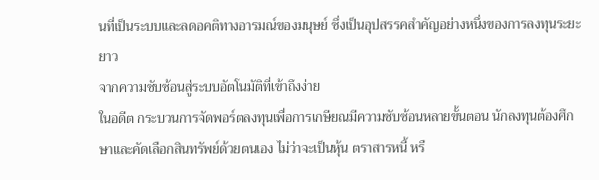นที่เป็นระบบและลดอคติทางอารมณ์ของมนุษย์ ซึ่งเป็นอุปสรรคสำคัญอย่างหนึ่งของการลงทุนระยะยาว
จากความซับซ้อนสู่ระบบอัตโนมัติที่เข้าถึงง่าย
ในอดีต กระบวนการจัดพอร์ตลงทุนเพื่อการเกษียณมีความซับซ้อนหลายขั้นตอน นักลงทุนต้องศึกษาและคัดเลือกสินทรัพย์ด้วยตนเอง ไม่ว่าจะเป็นหุ้น ตราสารหนี้ หรื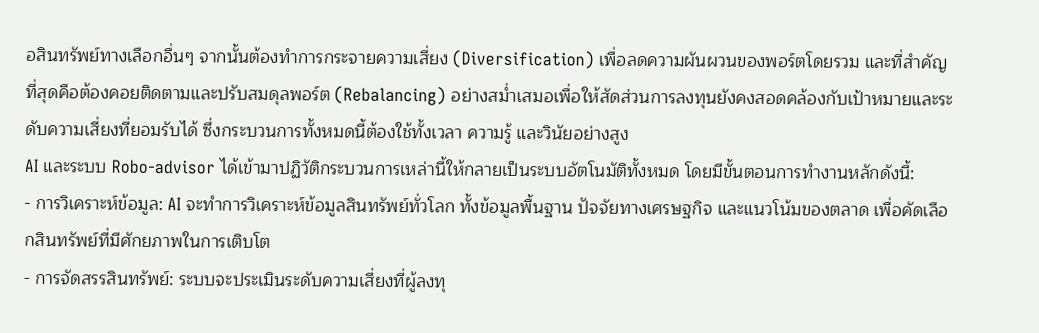อสินทรัพย์ทางเลือกอื่นๆ จากนั้นต้องทำการกระจายความเสี่ยง (Diversification) เพื่อลดความผันผวนของพอร์ตโดยรวม และที่สำคัญที่สุดคือต้องคอยติดตามและปรับสมดุลพอร์ต (Rebalancing) อย่างสม่ำเสมอเพื่อให้สัดส่วนการลงทุนยังคงสอดคล้องกับเป้าหมายและระดับความเสี่ยงที่ยอมรับได้ ซึ่งกระบวนการทั้งหมดนี้ต้องใช้ทั้งเวลา ความรู้ และวินัยอย่างสูง
AI และระบบ Robo-advisor ได้เข้ามาปฏิวัติกระบวนการเหล่านี้ให้กลายเป็นระบบอัตโนมัติทั้งหมด โดยมีขั้นตอนการทำงานหลักดังนี้:
- การวิเคราะห์ข้อมูล: AI จะทำการวิเคราะห์ข้อมูลสินทรัพย์ทั่วโลก ทั้งข้อมูลพื้นฐาน ปัจจัยทางเศรษฐกิจ และแนวโน้มของตลาด เพื่อคัดเลือกสินทรัพย์ที่มีศักยภาพในการเติบโต
- การจัดสรรสินทรัพย์: ระบบจะประเมินระดับความเสี่ยงที่ผู้ลงทุ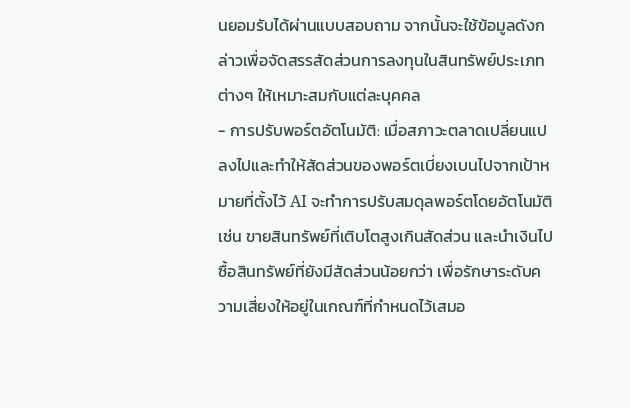นยอมรับได้ผ่านแบบสอบถาม จากนั้นจะใช้ข้อมูลดังกล่าวเพื่อจัดสรรสัดส่วนการลงทุนในสินทรัพย์ประเภทต่างๆ ให้เหมาะสมกับแต่ละบุคคล
- การปรับพอร์ตอัตโนมัติ: เมื่อสภาวะตลาดเปลี่ยนแปลงไปและทำให้สัดส่วนของพอร์ตเบี่ยงเบนไปจากเป้าหมายที่ตั้งไว้ AI จะทำการปรับสมดุลพอร์ตโดยอัตโนมัติ เช่น ขายสินทรัพย์ที่เติบโตสูงเกินสัดส่วน และนำเงินไปซื้อสินทรัพย์ที่ยังมีสัดส่วนน้อยกว่า เพื่อรักษาระดับความเสี่ยงให้อยู่ในเกณฑ์ที่กำหนดไว้เสมอ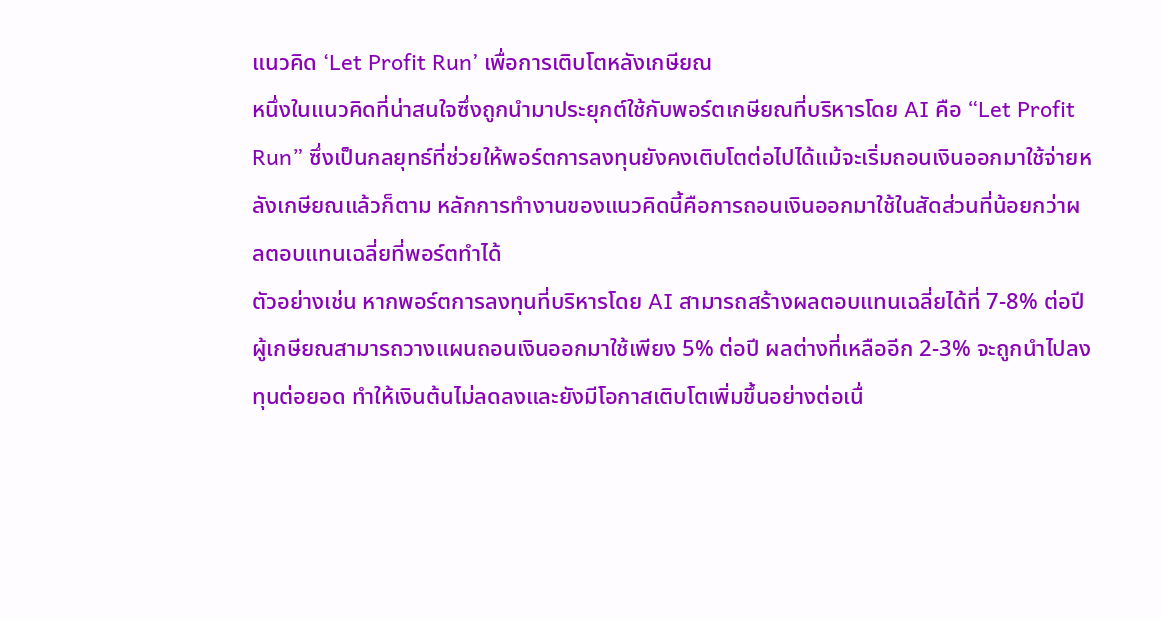แนวคิด ‘Let Profit Run’ เพื่อการเติบโตหลังเกษียณ
หนึ่งในแนวคิดที่น่าสนใจซึ่งถูกนำมาประยุกต์ใช้กับพอร์ตเกษียณที่บริหารโดย AI คือ “Let Profit Run” ซึ่งเป็นกลยุทธ์ที่ช่วยให้พอร์ตการลงทุนยังคงเติบโตต่อไปได้แม้จะเริ่มถอนเงินออกมาใช้จ่ายหลังเกษียณแล้วก็ตาม หลักการทำงานของแนวคิดนี้คือการถอนเงินออกมาใช้ในสัดส่วนที่น้อยกว่าผลตอบแทนเฉลี่ยที่พอร์ตทำได้
ตัวอย่างเช่น หากพอร์ตการลงทุนที่บริหารโดย AI สามารถสร้างผลตอบแทนเฉลี่ยได้ที่ 7-8% ต่อปี ผู้เกษียณสามารถวางแผนถอนเงินออกมาใช้เพียง 5% ต่อปี ผลต่างที่เหลืออีก 2-3% จะถูกนำไปลงทุนต่อยอด ทำให้เงินต้นไม่ลดลงและยังมีโอกาสเติบโตเพิ่มขึ้นอย่างต่อเนื่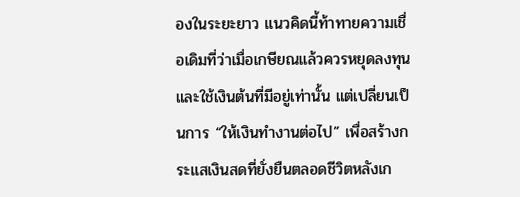องในระยะยาว แนวคิดนี้ท้าทายความเชื่อเดิมที่ว่าเมื่อเกษียณแล้วควรหยุดลงทุนและใช้เงินต้นที่มีอยู่เท่านั้น แต่เปลี่ยนเป็นการ “ให้เงินทำงานต่อไป” เพื่อสร้างกระแสเงินสดที่ยั่งยืนตลอดชีวิตหลังเก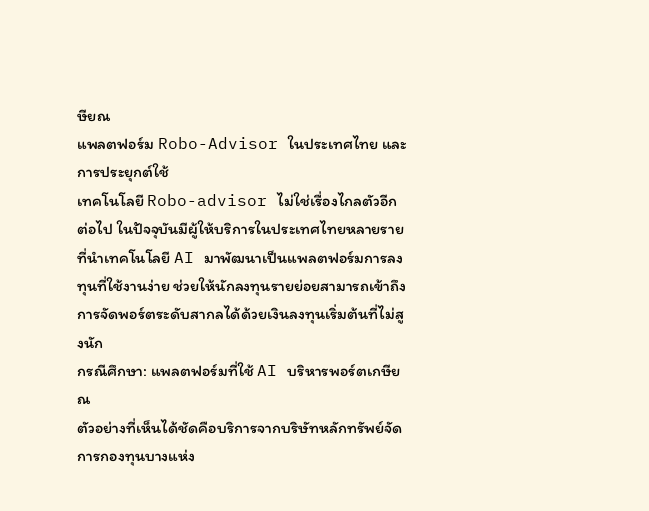ษียณ
แพลตฟอร์ม Robo-Advisor ในประเทศไทย และการประยุกต์ใช้
เทคโนโลยี Robo-advisor ไม่ใช่เรื่องไกลตัวอีกต่อไป ในปัจจุบันมีผู้ให้บริการในประเทศไทยหลายรายที่นำเทคโนโลยี AI มาพัฒนาเป็นแพลตฟอร์มการลงทุนที่ใช้งานง่าย ช่วยให้นักลงทุนรายย่อยสามารถเข้าถึงการจัดพอร์ตระดับสากลได้ด้วยเงินลงทุนเริ่มต้นที่ไม่สูงนัก
กรณีศึกษา: แพลตฟอร์มที่ใช้ AI บริหารพอร์ตเกษียณ
ตัวอย่างที่เห็นได้ชัดคือบริการจากบริษัทหลักทรัพย์จัดการกองทุนบางแห่ง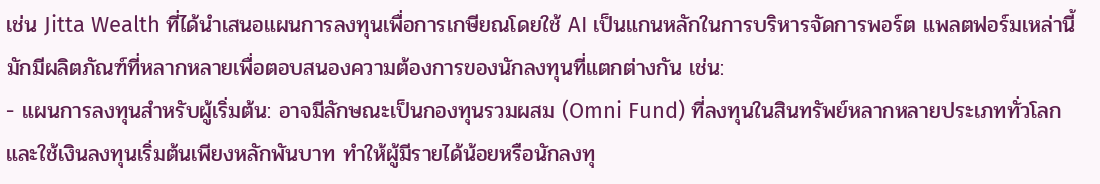เช่น Jitta Wealth ที่ได้นำเสนอแผนการลงทุนเพื่อการเกษียณโดยใช้ AI เป็นแกนหลักในการบริหารจัดการพอร์ต แพลตฟอร์มเหล่านี้มักมีผลิตภัณฑ์ที่หลากหลายเพื่อตอบสนองความต้องการของนักลงทุนที่แตกต่างกัน เช่น:
- แผนการลงทุนสำหรับผู้เริ่มต้น: อาจมีลักษณะเป็นกองทุนรวมผสม (Omni Fund) ที่ลงทุนในสินทรัพย์หลากหลายประเภททั่วโลก และใช้เงินลงทุนเริ่มต้นเพียงหลักพันบาท ทำให้ผู้มีรายได้น้อยหรือนักลงทุ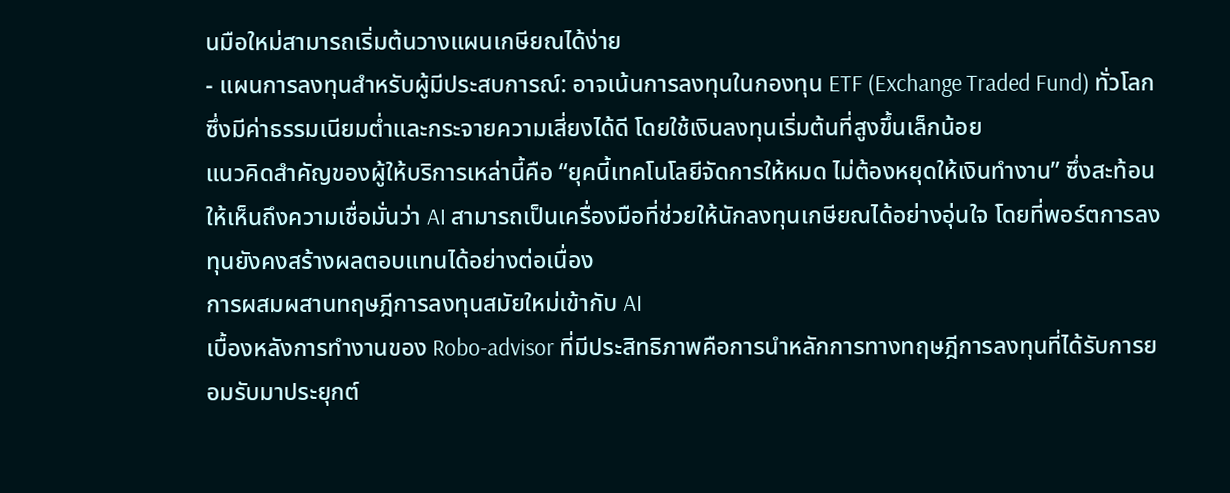นมือใหม่สามารถเริ่มต้นวางแผนเกษียณได้ง่าย
- แผนการลงทุนสำหรับผู้มีประสบการณ์: อาจเน้นการลงทุนในกองทุน ETF (Exchange Traded Fund) ทั่วโลก ซึ่งมีค่าธรรมเนียมต่ำและกระจายความเสี่ยงได้ดี โดยใช้เงินลงทุนเริ่มต้นที่สูงขึ้นเล็กน้อย
แนวคิดสำคัญของผู้ให้บริการเหล่านี้คือ “ยุคนี้เทคโนโลยีจัดการให้หมด ไม่ต้องหยุดให้เงินทำงาน” ซึ่งสะท้อนให้เห็นถึงความเชื่อมั่นว่า AI สามารถเป็นเครื่องมือที่ช่วยให้นักลงทุนเกษียณได้อย่างอุ่นใจ โดยที่พอร์ตการลงทุนยังคงสร้างผลตอบแทนได้อย่างต่อเนื่อง
การผสมผสานทฤษฎีการลงทุนสมัยใหม่เข้ากับ AI
เบื้องหลังการทำงานของ Robo-advisor ที่มีประสิทธิภาพคือการนำหลักการทางทฤษฎีการลงทุนที่ได้รับการยอมรับมาประยุกต์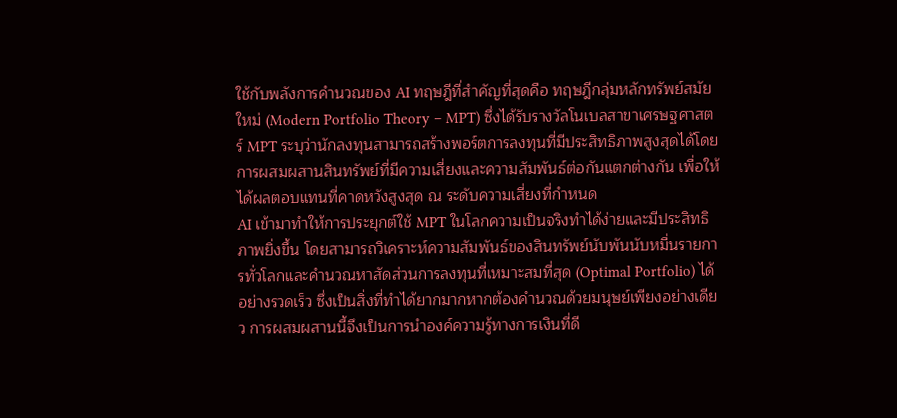ใช้กับพลังการคำนวณของ AI ทฤษฎีที่สำคัญที่สุดคือ ทฤษฎีกลุ่มหลักทรัพย์สมัยใหม่ (Modern Portfolio Theory – MPT) ซึ่งได้รับรางวัลโนเบลสาขาเศรษฐศาสตร์ MPT ระบุว่านักลงทุนสามารถสร้างพอร์ตการลงทุนที่มีประสิทธิภาพสูงสุดได้โดยการผสมผสานสินทรัพย์ที่มีความเสี่ยงและความสัมพันธ์ต่อกันแตกต่างกัน เพื่อให้ได้ผลตอบแทนที่คาดหวังสูงสุด ณ ระดับความเสี่ยงที่กำหนด
AI เข้ามาทำให้การประยุกต์ใช้ MPT ในโลกความเป็นจริงทำได้ง่ายและมีประสิทธิภาพยิ่งขึ้น โดยสามารถวิเคราะห์ความสัมพันธ์ของสินทรัพย์นับพันนับหมื่นรายการทั่วโลกและคำนวณหาสัดส่วนการลงทุนที่เหมาะสมที่สุด (Optimal Portfolio) ได้อย่างรวดเร็ว ซึ่งเป็นสิ่งที่ทำได้ยากมากหากต้องคำนวณด้วยมนุษย์เพียงอย่างเดียว การผสมผสานนี้จึงเป็นการนำองค์ความรู้ทางการเงินที่ดี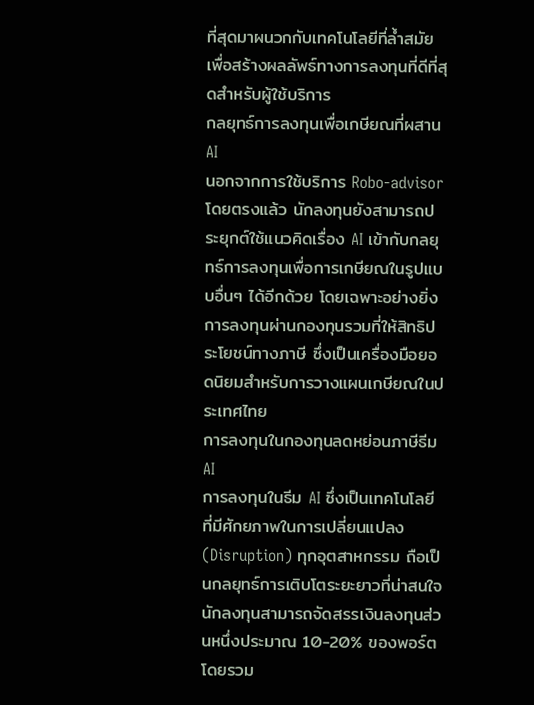ที่สุดมาผนวกกับเทคโนโลยีที่ล้ำสมัยเพื่อสร้างผลลัพธ์ทางการลงทุนที่ดีที่สุดสำหรับผู้ใช้บริการ
กลยุทธ์การลงทุนเพื่อเกษียณที่ผสาน AI
นอกจากการใช้บริการ Robo-advisor โดยตรงแล้ว นักลงทุนยังสามารถประยุกต์ใช้แนวคิดเรื่อง AI เข้ากับกลยุทธ์การลงทุนเพื่อการเกษียณในรูปแบบอื่นๆ ได้อีกด้วย โดยเฉพาะอย่างยิ่งการลงทุนผ่านกองทุนรวมที่ให้สิทธิประโยชน์ทางภาษี ซึ่งเป็นเครื่องมือยอดนิยมสำหรับการวางแผนเกษียณในประเทศไทย
การลงทุนในกองทุนลดหย่อนภาษีธีม AI
การลงทุนในธีม AI ซึ่งเป็นเทคโนโลยีที่มีศักยภาพในการเปลี่ยนแปลง (Disruption) ทุกอุตสาหกรรม ถือเป็นกลยุทธ์การเติบโตระยะยาวที่น่าสนใจ นักลงทุนสามารถจัดสรรเงินลงทุนส่วนหนึ่งประมาณ 10-20% ของพอร์ตโดยรวม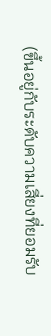(ขึ้นอยู่กับระดับความเสี่ยงที่ยอมรับ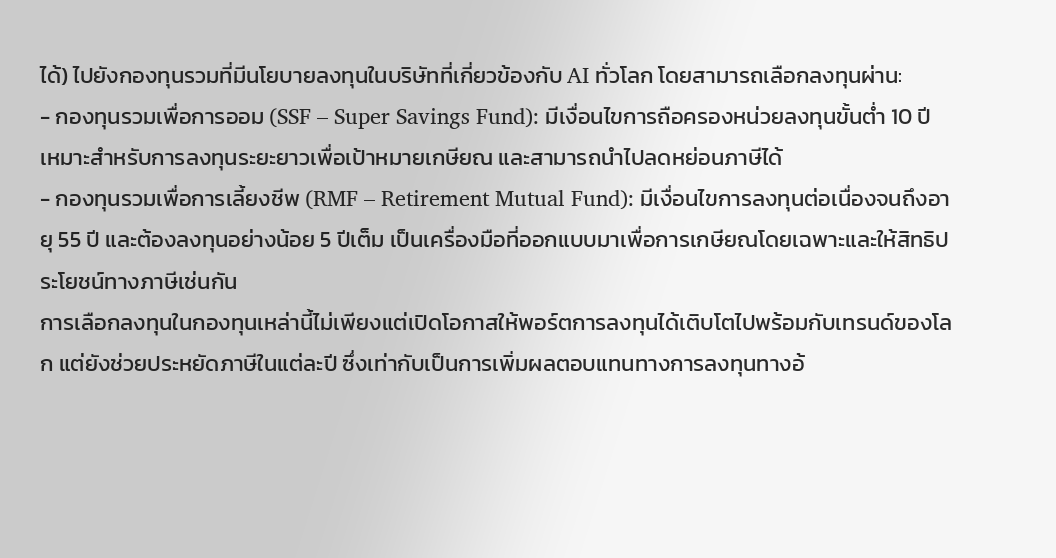ได้) ไปยังกองทุนรวมที่มีนโยบายลงทุนในบริษัทที่เกี่ยวข้องกับ AI ทั่วโลก โดยสามารถเลือกลงทุนผ่าน:
- กองทุนรวมเพื่อการออม (SSF – Super Savings Fund): มีเงื่อนไขการถือครองหน่วยลงทุนขั้นต่ำ 10 ปี เหมาะสำหรับการลงทุนระยะยาวเพื่อเป้าหมายเกษียณ และสามารถนำไปลดหย่อนภาษีได้
- กองทุนรวมเพื่อการเลี้ยงชีพ (RMF – Retirement Mutual Fund): มีเงื่อนไขการลงทุนต่อเนื่องจนถึงอายุ 55 ปี และต้องลงทุนอย่างน้อย 5 ปีเต็ม เป็นเครื่องมือที่ออกแบบมาเพื่อการเกษียณโดยเฉพาะและให้สิทธิประโยชน์ทางภาษีเช่นกัน
การเลือกลงทุนในกองทุนเหล่านี้ไม่เพียงแต่เปิดโอกาสให้พอร์ตการลงทุนได้เติบโตไปพร้อมกับเทรนด์ของโลก แต่ยังช่วยประหยัดภาษีในแต่ละปี ซึ่งเท่ากับเป็นการเพิ่มผลตอบแทนทางการลงทุนทางอ้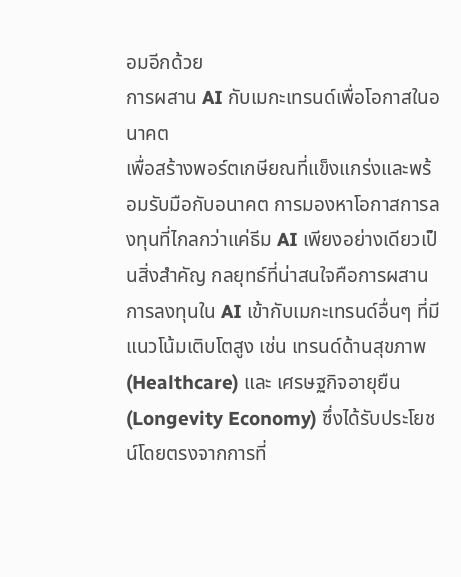อมอีกด้วย
การผสาน AI กับเมกะเทรนด์เพื่อโอกาสในอนาคต
เพื่อสร้างพอร์ตเกษียณที่แข็งแกร่งและพร้อมรับมือกับอนาคต การมองหาโอกาสการลงทุนที่ไกลกว่าแค่ธีม AI เพียงอย่างเดียวเป็นสิ่งสำคัญ กลยุทธ์ที่น่าสนใจคือการผสานการลงทุนใน AI เข้ากับเมกะเทรนด์อื่นๆ ที่มีแนวโน้มเติบโตสูง เช่น เทรนด์ด้านสุขภาพ (Healthcare) และ เศรษฐกิจอายุยืน (Longevity Economy) ซึ่งได้รับประโยชน์โดยตรงจากการที่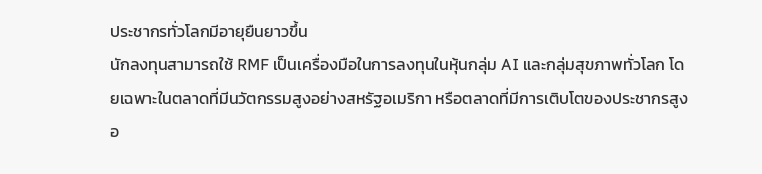ประชากรทั่วโลกมีอายุยืนยาวขึ้น
นักลงทุนสามารถใช้ RMF เป็นเครื่องมือในการลงทุนในหุ้นกลุ่ม AI และกลุ่มสุขภาพทั่วโลก โดยเฉพาะในตลาดที่มีนวัตกรรมสูงอย่างสหรัฐอเมริกา หรือตลาดที่มีการเติบโตของประชากรสูงอ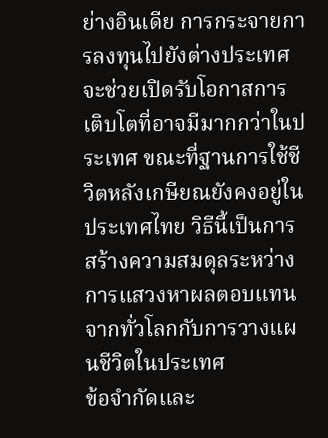ย่างอินเดีย การกระจายการลงทุนไปยังต่างประเทศจะช่วยเปิดรับโอกาสการเติบโตที่อาจมีมากกว่าในประเทศ ขณะที่ฐานการใช้ชีวิตหลังเกษียณยังคงอยู่ในประเทศไทย วิธีนี้เป็นการสร้างความสมดุลระหว่างการแสวงหาผลตอบแทนจากทั่วโลกกับการวางแผนชีวิตในประเทศ
ข้อจำกัดและ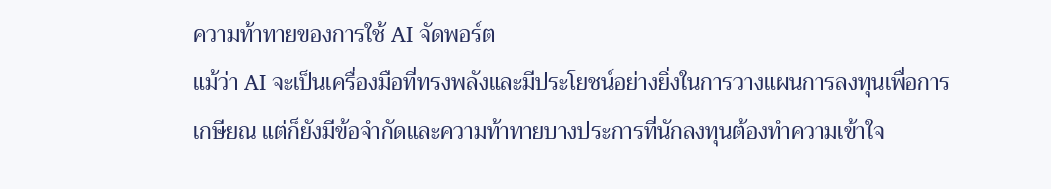ความท้าทายของการใช้ AI จัดพอร์ต
แม้ว่า AI จะเป็นเครื่องมือที่ทรงพลังและมีประโยชน์อย่างยิ่งในการวางแผนการลงทุนเพื่อการเกษียณ แต่ก็ยังมีข้อจำกัดและความท้าทายบางประการที่นักลงทุนต้องทำความเข้าใจ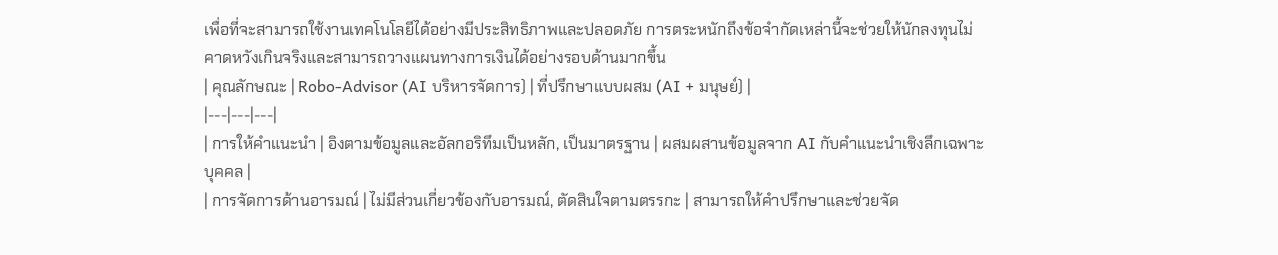เพื่อที่จะสามารถใช้งานเทคโนโลยีได้อย่างมีประสิทธิภาพและปลอดภัย การตระหนักถึงข้อจำกัดเหล่านี้จะช่วยให้นักลงทุนไม่คาดหวังเกินจริงและสามารถวางแผนทางการเงินได้อย่างรอบด้านมากขึ้น
| คุณลักษณะ | Robo-Advisor (AI บริหารจัดการ) | ที่ปรึกษาแบบผสม (AI + มนุษย์) |
|---|---|---|
| การให้คำแนะนำ | อิงตามข้อมูลและอัลกอริทึมเป็นหลัก, เป็นมาตรฐาน | ผสมผสานข้อมูลจาก AI กับคำแนะนำเชิงลึกเฉพาะบุคคล |
| การจัดการด้านอารมณ์ | ไม่มีส่วนเกี่ยวข้องกับอารมณ์, ตัดสินใจตามตรรกะ | สามารถให้คำปรึกษาและช่วยจัด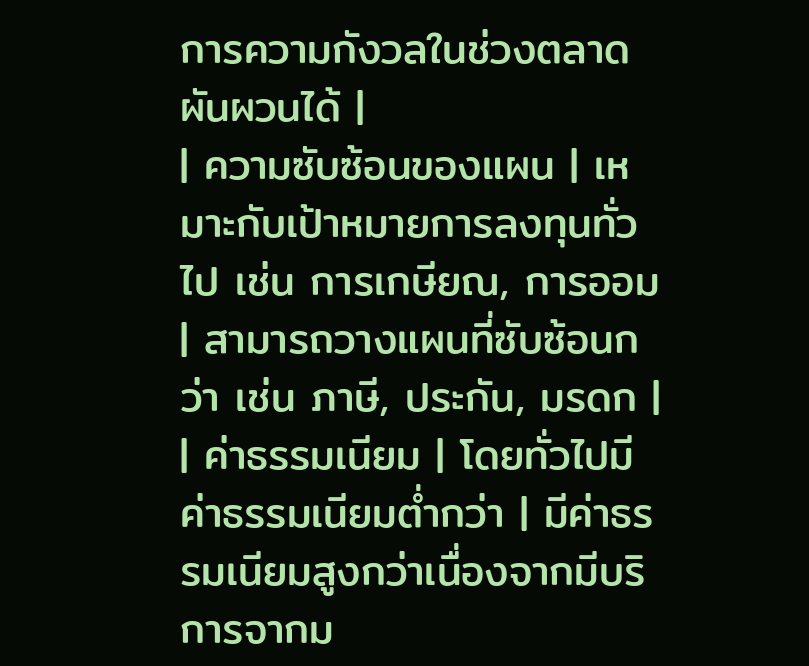การความกังวลในช่วงตลาดผันผวนได้ |
| ความซับซ้อนของแผน | เหมาะกับเป้าหมายการลงทุนทั่วไป เช่น การเกษียณ, การออม | สามารถวางแผนที่ซับซ้อนกว่า เช่น ภาษี, ประกัน, มรดก |
| ค่าธรรมเนียม | โดยทั่วไปมีค่าธรรมเนียมต่ำกว่า | มีค่าธรรมเนียมสูงกว่าเนื่องจากมีบริการจากม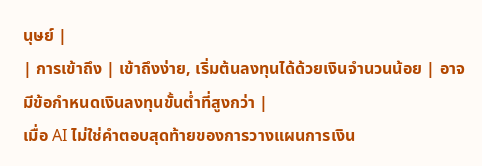นุษย์ |
| การเข้าถึง | เข้าถึงง่าย, เริ่มต้นลงทุนได้ด้วยเงินจำนวนน้อย | อาจมีข้อกำหนดเงินลงทุนขั้นต่ำที่สูงกว่า |
เมื่อ AI ไม่ใช่คำตอบสุดท้ายของการวางแผนการเงิน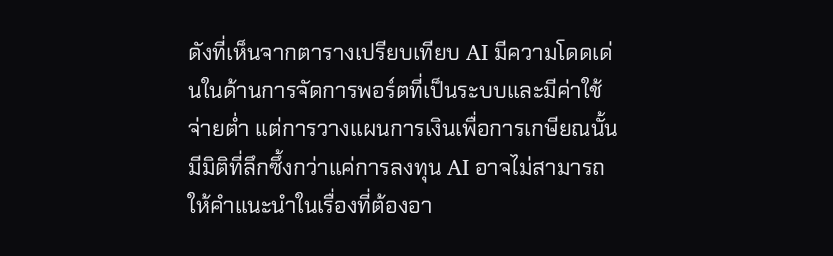ดังที่เห็นจากตารางเปรียบเทียบ AI มีความโดดเด่นในด้านการจัดการพอร์ตที่เป็นระบบและมีค่าใช้จ่ายต่ำ แต่การวางแผนการเงินเพื่อการเกษียณนั้นมีมิติที่ลึกซึ้งกว่าแค่การลงทุน AI อาจไม่สามารถให้คำแนะนำในเรื่องที่ต้องอา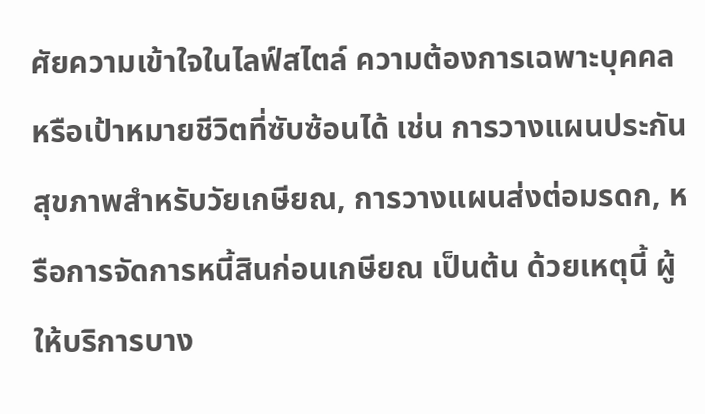ศัยความเข้าใจในไลฟ์สไตล์ ความต้องการเฉพาะบุคคล หรือเป้าหมายชีวิตที่ซับซ้อนได้ เช่น การวางแผนประกันสุขภาพสำหรับวัยเกษียณ, การวางแผนส่งต่อมรดก, หรือการจัดการหนี้สินก่อนเกษียณ เป็นต้น ด้วยเหตุนี้ ผู้ให้บริการบาง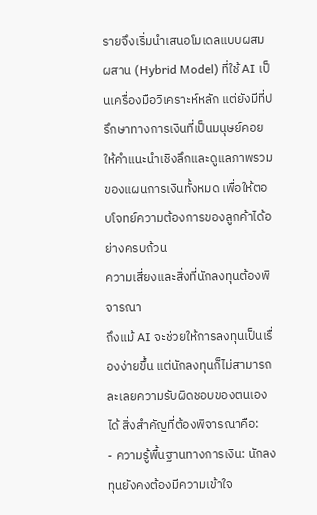รายจึงเริ่มนำเสนอโมเดลแบบผสมผสาน (Hybrid Model) ที่ใช้ AI เป็นเครื่องมือวิเคราะห์หลัก แต่ยังมีที่ปรึกษาทางการเงินที่เป็นมนุษย์คอยให้คำแนะนำเชิงลึกและดูแลภาพรวมของแผนการเงินทั้งหมด เพื่อให้ตอบโจทย์ความต้องการของลูกค้าได้อย่างครบถ้วน
ความเสี่ยงและสิ่งที่นักลงทุนต้องพิจารณา
ถึงแม้ AI จะช่วยให้การลงทุนเป็นเรื่องง่ายขึ้น แต่นักลงทุนก็ไม่สามารถละเลยความรับผิดชอบของตนเองได้ สิ่งสำคัญที่ต้องพิจารณาคือ:
- ความรู้พื้นฐานทางการเงิน: นักลงทุนยังคงต้องมีความเข้าใจ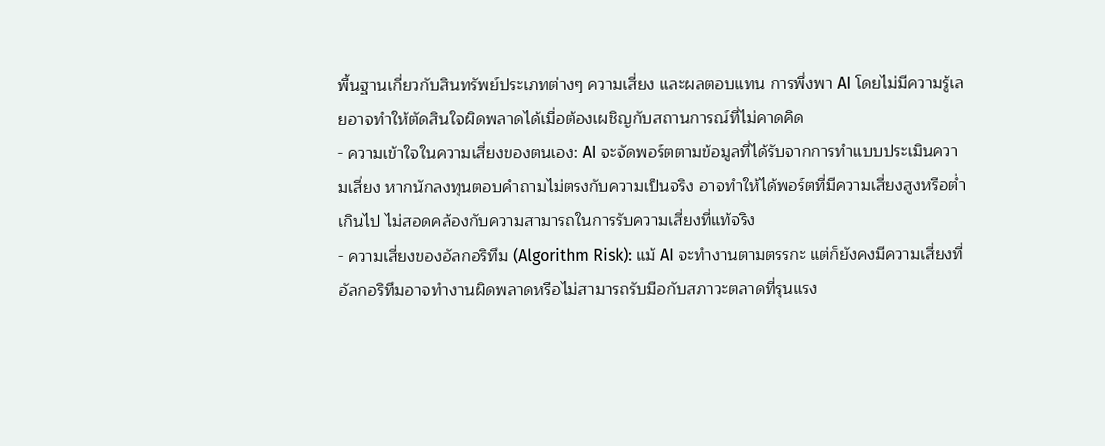พื้นฐานเกี่ยวกับสินทรัพย์ประเภทต่างๆ ความเสี่ยง และผลตอบแทน การพึ่งพา AI โดยไม่มีความรู้เลยอาจทำให้ตัดสินใจผิดพลาดได้เมื่อต้องเผชิญกับสถานการณ์ที่ไม่คาดคิด
- ความเข้าใจในความเสี่ยงของตนเอง: AI จะจัดพอร์ตตามข้อมูลที่ได้รับจากการทำแบบประเมินความเสี่ยง หากนักลงทุนตอบคำถามไม่ตรงกับความเป็นจริง อาจทำให้ได้พอร์ตที่มีความเสี่ยงสูงหรือต่ำเกินไป ไม่สอดคล้องกับความสามารถในการรับความเสี่ยงที่แท้จริง
- ความเสี่ยงของอัลกอริทึม (Algorithm Risk): แม้ AI จะทำงานตามตรรกะ แต่ก็ยังคงมีความเสี่ยงที่อัลกอริทึมอาจทำงานผิดพลาดหรือไม่สามารถรับมือกับสภาวะตลาดที่รุนแรง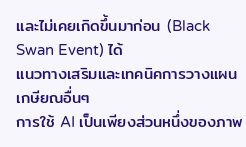และไม่เคยเกิดขึ้นมาก่อน (Black Swan Event) ได้
แนวทางเสริมและเทคนิคการวางแผนเกษียณอื่นๆ
การใช้ AI เป็นเพียงส่วนหนึ่งของภาพ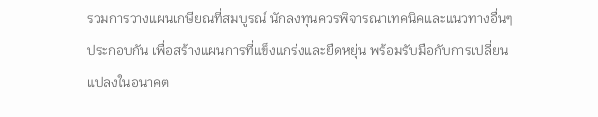รวมการวางแผนเกษียณที่สมบูรณ์ นักลงทุนควรพิจารณาเทคนิคและแนวทางอื่นๆ ประกอบกัน เพื่อสร้างแผนการที่แข็งแกร่งและยืดหยุ่น พร้อมรับมือกับการเปลี่ยนแปลงในอนาคต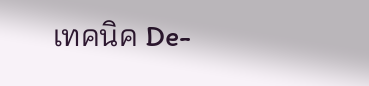เทคนิค De-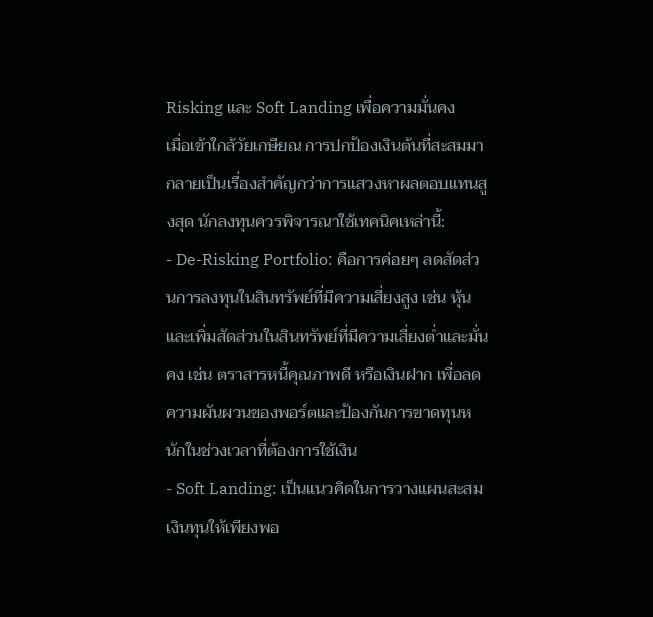Risking และ Soft Landing เพื่อความมั่นคง
เมื่อเข้าใกล้วัยเกษียณ การปกป้องเงินต้นที่สะสมมากลายเป็นเรื่องสำคัญกว่าการแสวงหาผลตอบแทนสูงสุด นักลงทุนควรพิจารณาใช้เทคนิคเหล่านี้:
- De-Risking Portfolio: คือการค่อยๆ ลดสัดส่วนการลงทุนในสินทรัพย์ที่มีความเสี่ยงสูง เช่น หุ้น และเพิ่มสัดส่วนในสินทรัพย์ที่มีความเสี่ยงต่ำและมั่นคง เช่น ตราสารหนี้คุณภาพดี หรือเงินฝาก เพื่อลดความผันผวนของพอร์ตและป้องกันการขาดทุนหนักในช่วงเวลาที่ต้องการใช้เงิน
- Soft Landing: เป็นแนวคิดในการวางแผนสะสมเงินทุนให้เพียงพอ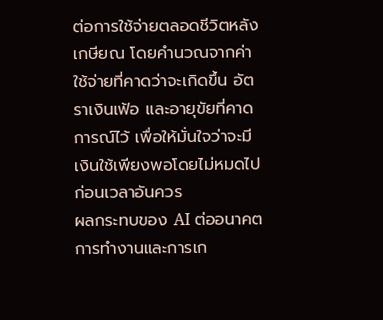ต่อการใช้จ่ายตลอดชีวิตหลังเกษียณ โดยคำนวณจากค่าใช้จ่ายที่คาดว่าจะเกิดขึ้น อัตราเงินเฟ้อ และอายุขัยที่คาดการณ์ไว้ เพื่อให้มั่นใจว่าจะมีเงินใช้เพียงพอโดยไม่หมดไปก่อนเวลาอันควร
ผลกระทบของ AI ต่ออนาคตการทำงานและการเก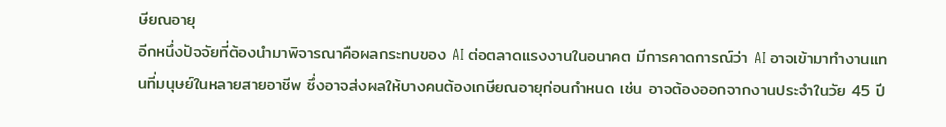ษียณอายุ
อีกหนึ่งปัจจัยที่ต้องนำมาพิจารณาคือผลกระทบของ AI ต่อตลาดแรงงานในอนาคต มีการคาดการณ์ว่า AI อาจเข้ามาทำงานแทนที่มนุษย์ในหลายสายอาชีพ ซึ่งอาจส่งผลให้บางคนต้องเกษียณอายุก่อนกำหนด เช่น อาจต้องออกจากงานประจำในวัย 45 ปี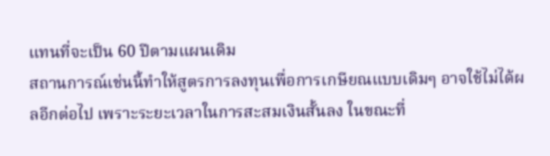แทนที่จะเป็น 60 ปีตามแผนเดิม
สถานการณ์เช่นนี้ทำให้สูตรการลงทุนเพื่อการเกษียณแบบเดิมๆ อาจใช้ไม่ได้ผลอีกต่อไป เพราะระยะเวลาในการสะสมเงินสั้นลง ในขณะที่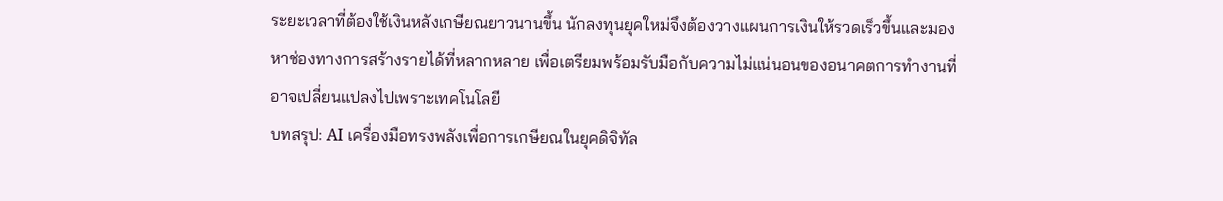ระยะเวลาที่ต้องใช้เงินหลังเกษียณยาวนานขึ้น นักลงทุนยุคใหม่จึงต้องวางแผนการเงินให้รวดเร็วขึ้นและมองหาช่องทางการสร้างรายได้ที่หลากหลาย เพื่อเตรียมพร้อมรับมือกับความไม่แน่นอนของอนาคตการทำงานที่อาจเปลี่ยนแปลงไปเพราะเทคโนโลยี
บทสรุป: AI เครื่องมือทรงพลังเพื่อการเกษียณในยุคดิจิทัล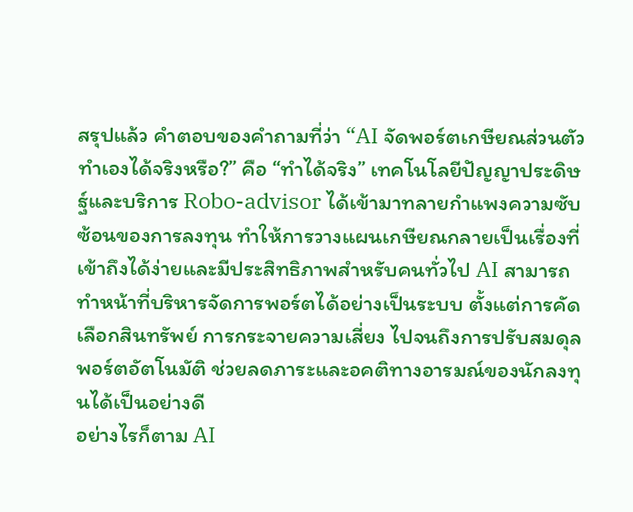สรุปแล้ว คำตอบของคำถามที่ว่า “AI จัดพอร์ตเกษียณส่วนตัว ทำเองได้จริงหรือ?” คือ “ทำได้จริง” เทคโนโลยีปัญญาประดิษฐ์และบริการ Robo-advisor ได้เข้ามาทลายกำแพงความซับซ้อนของการลงทุน ทำให้การวางแผนเกษียณกลายเป็นเรื่องที่เข้าถึงได้ง่ายและมีประสิทธิภาพสำหรับคนทั่วไป AI สามารถทำหน้าที่บริหารจัดการพอร์ตได้อย่างเป็นระบบ ตั้งแต่การคัดเลือกสินทรัพย์ การกระจายความเสี่ยง ไปจนถึงการปรับสมดุลพอร์ตอัตโนมัติ ช่วยลดภาระและอคติทางอารมณ์ของนักลงทุนได้เป็นอย่างดี
อย่างไรก็ตาม AI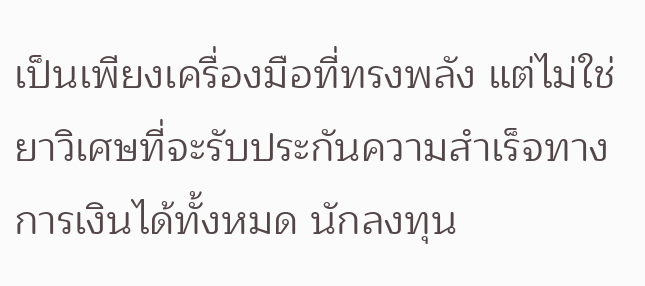เป็นเพียงเครื่องมือที่ทรงพลัง แต่ไม่ใช่ยาวิเศษที่จะรับประกันความสำเร็จทางการเงินได้ทั้งหมด นักลงทุน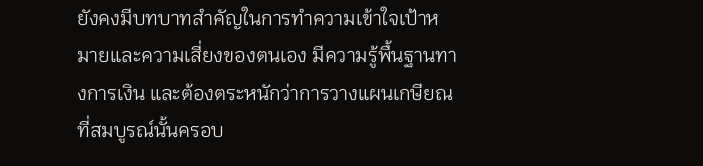ยังคงมีบทบาทสำคัญในการทำความเข้าใจเป้าหมายและความเสี่ยงของตนเอง มีความรู้พื้นฐานทางการเงิน และต้องตระหนักว่าการวางแผนเกษียณที่สมบูรณ์นั้นครอบ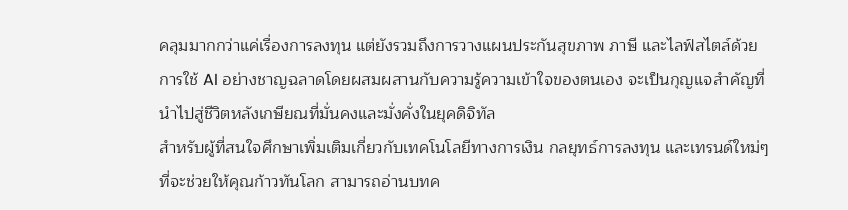คลุมมากกว่าแค่เรื่องการลงทุน แต่ยังรวมถึงการวางแผนประกันสุขภาพ ภาษี และไลฟ์สไตล์ด้วย การใช้ AI อย่างชาญฉลาดโดยผสมผสานกับความรู้ความเข้าใจของตนเอง จะเป็นกุญแจสำคัญที่นำไปสู่ชีวิตหลังเกษียณที่มั่นคงและมั่งคั่งในยุคดิจิทัล
สำหรับผู้ที่สนใจศึกษาเพิ่มเติมเกี่ยวกับเทคโนโลยีทางการเงิน กลยุทธ์การลงทุน และเทรนด์ใหม่ๆ ที่จะช่วยให้คุณก้าวทันโลก สามารถอ่านบทค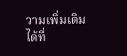วามเพิ่มเติมได้ที่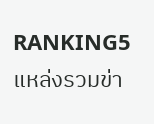RANKING5 แหล่งรวมข่า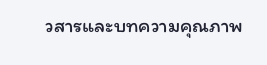วสารและบทความคุณภาพ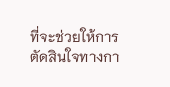ที่จะช่วยให้การตัดสินใจทางกา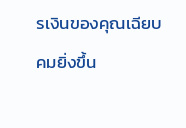รเงินของคุณเฉียบคมยิ่งขึ้น